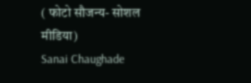( फोटो सौजन्य- सोशल मीडिया)
Sanai Chaughade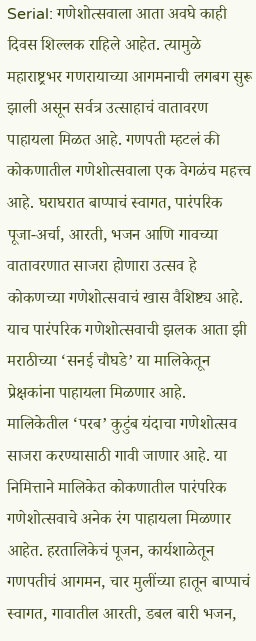Serial: गणेशोत्सवाला आता अवघे काही दिवस शिल्लक राहिले आहेत. त्यामुळे महाराष्ट्रभर गणरायाच्या आगमनाची लगबग सुरू झाली असून सर्वत्र उत्साहाचं वातावरण पाहायला मिळत आहे. गणपती म्हटलं की कोकणातील गणेशोत्सवाला एक वेगळंच महत्त्व आहे. घराघरात बाप्पाचं स्वागत, पारंपरिक पूजा-अर्चा, आरती, भजन आणि गावच्या वातावरणात साजरा होणारा उत्सव हे कोकणच्या गणेशोत्सवाचं खास वैशिष्ट्य आहे. याच पारंपरिक गणेशोत्सवाची झलक आता झी मराठीच्या ‘सनई चौघडे’ या मालिकेतून प्रेक्षकांना पाहायला मिळणार आहे.
मालिकेतील ‘परब’ कुटुंब यंदाचा गणेशोत्सव साजरा करण्यासाठी गावी जाणार आहे. या निमित्ताने मालिकेत कोकणातील पारंपरिक गणेशोत्सवाचे अनेक रंग पाहायला मिळणार आहेत. हरतालिकेचं पूजन, कार्यशाळेतून गणपतीचं आगमन, चार मुलींच्या हातून बाप्पाचं स्वागत, गावातील आरती, डबल बारी भजन,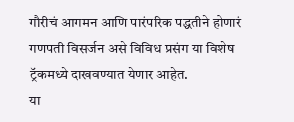गौरीचं आगमन आणि पारंपरिक पद्धतीने होणारं गणपती विसर्जन असे विविध प्रसंग या विशेष ट्रॅकमध्ये दाखवण्यात येणार आहेत.
या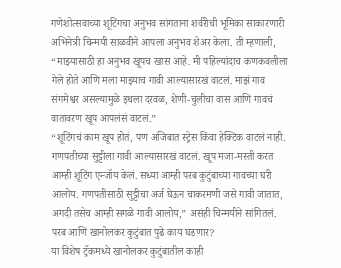गणेशोत्सवाच्या शूटिंगचा अनुभव सांगताना शर्वरीची भूमिका साकारणारी अभिनेत्री चिन्मयी साळवीने आपला अनुभव शेअर केला. ती म्हणाली, “माझ्यासाठी हा अनुभव खूपच खास आहे. मी पहिल्यांदाच कणकवलीला गेले होते आणि मला माझ्याच गावी आल्यासारखं वाटलं. माझं गाव संगमेश्वर असल्यामुळे इथला दरवळ, शेणी-चुलीचा वास आणि गावचं वातावरण खूप आपलंसं वाटलं.”
“शूटिंगचं काम खूप होतं, पण अजिबात स्ट्रेस किंवा हेक्टिक वाटलं नाही. गणपतीच्या सुट्टीला गावी आल्यासारखं वाटलं. खूप मजा-मस्ती करत आम्ही शूटिंग एन्जॉय केलं. सध्या आम्ही परब कुटुंबाच्या गावच्या घरी आलोय. गणपतीसाठी सुट्टीचा अर्ज घेऊन चाकरमणी जसे गावी जातात, अगदी तसेच आम्ही सगळे गावी आलोय,” असंही चिन्मयीने सांगितलं.
परब आणि खानोलकर कुटुंबात पुढे काय घडणार?
या विशेष ट्रॅकमध्ये खानोलकर कुटुंबातील काही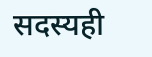सदस्यही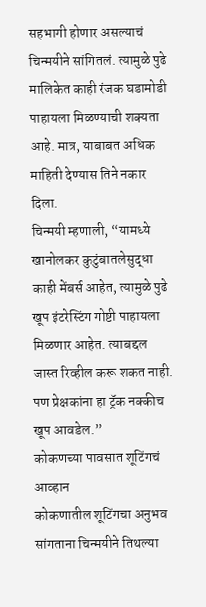सहभागी होणार असल्याचं चिन्मयीने सांगितलं. त्यामुळे पुढे मालिकेत काही रंजक घडामोडी पाहायला मिळण्याची शक्यता आहे. मात्र, याबाबत अधिक माहिती देण्यास तिने नकार दिला.
चिन्मयी म्हणाली, “यामध्ये खानोलकर कुटुंबातलेसुद्धा काही मेंबर्स आहेत, त्यामुळे पुढे खूप इंटरेस्टिंग गोष्टी पाहायला मिळणार आहेत. त्याबद्दल जास्त रिव्हील करू शकत नाही. पण प्रेक्षकांना हा ट्रॅक नक्कीच खूप आवडेल.”
कोकणच्या पावसात शूटिंगचं आव्हान
कोकणातील शूटिंगचा अनुभव सांगताना चिन्मयीने तिथल्या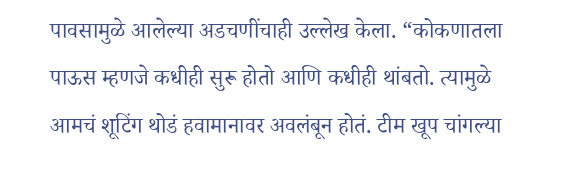पावसामुळे आलेल्या अडचणींचाही उल्लेख केला. “कोकणातला पाऊस म्हणजे कधीही सुरू होतो आणि कधीही थांबतो. त्यामुळे आमचं शूटिंग थोडं हवामानावर अवलंबून होतं. टीम खूप चांगल्या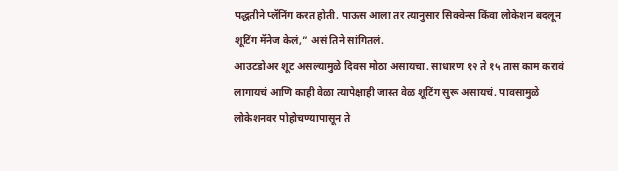पद्धतीने प्लॅनिंग करत होती. पाऊस आला तर त्यानुसार सिक्वेन्स किंवा लोकेशन बदलून शूटिंग मॅनेज केलं,” असं तिने सांगितलं.
आउटडोअर शूट असल्यामुळे दिवस मोठा असायचा. साधारण १२ ते १५ तास काम करावं लागायचं आणि काही वेळा त्यापेक्षाही जास्त वेळ शूटिंग सुरू असायचं. पावसामुळे लोकेशनवर पोहोचण्यापासून ते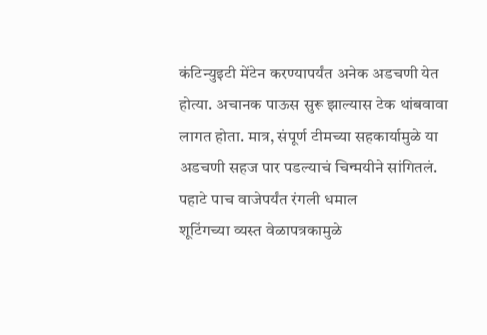कंटिन्युइटी मेंटेन करण्यापर्यंत अनेक अडचणी येत होत्या. अचानक पाऊस सुरू झाल्यास टेक थांबवावा लागत होता. मात्र, संपूर्ण टीमच्या सहकार्यामुळे या अडचणी सहज पार पडल्याचं चिन्मयीने सांगितलं.
पहाटे पाच वाजेपर्यंत रंगली धमाल
शूटिंगच्या व्यस्त वेळापत्रकामुळे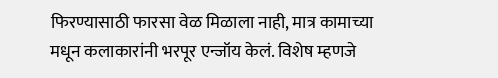फिरण्यासाठी फारसा वेळ मिळाला नाही, मात्र कामाच्या मधून कलाकारांनी भरपूर एन्जॉय केलं. विशेष म्हणजे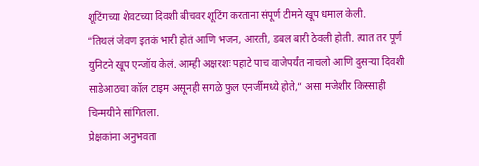शूटिंगच्या शेवटच्या दिवशी बीचवर शूटिंग करताना संपूर्ण टीमने खूप धमाल केली.
“तिथलं जेवण इतकं भारी होतं आणि भजन, आरती, डबल बारी ठेवली होती. त्यात तर पूर्ण युनिटने खूप एन्जॉय केलं. आम्ही अक्षरशः पहाटे पाच वाजेपर्यंत नाचलो आणि दुसऱ्या दिवशी साडेआठचा कॉल टाइम असूनही सगळे फुल एनर्जीमध्ये होते,” असा मजेशीर किस्साही चिन्मयीने सांगितला.
प्रेक्षकांना अनुभवता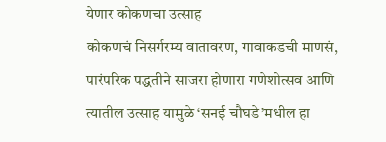येणार कोकणचा उत्साह
कोकणचं निसर्गरम्य वातावरण, गावाकडची माणसं, पारंपरिक पद्धतीने साजरा होणारा गणेशोत्सव आणि त्यातील उत्साह यामुळे ‘सनई चौघडे’मधील हा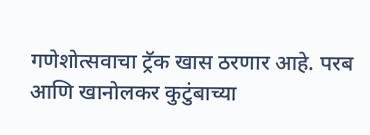गणेशोत्सवाचा ट्रॅक खास ठरणार आहे. परब आणि खानोलकर कुटुंबाच्या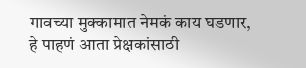गावच्या मुक्कामात नेमकं काय घडणार, हे पाहणं आता प्रेक्षकांसाठी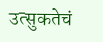उत्सुकतेचं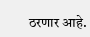ठरणार आहे.